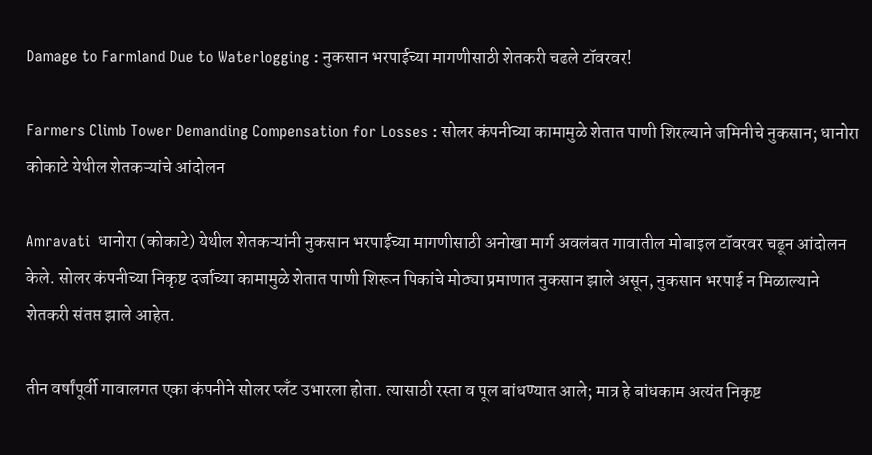Damage to Farmland Due to Waterlogging : नुकसान भरपाईच्या मागणीसाठी शेतकरी चढले टॉवरवर!

Farmers Climb Tower Demanding Compensation for Losses : सोलर कंपनीच्या कामामुळे शेतात पाणी शिरल्याने जमिनीचे नुकसान; धानोरा कोकाटे येथील शेतकऱ्यांचे आंदोलन

Amravati  धानोरा (कोकाटे) येथील शेतकऱ्यांनी नुकसान भरपाईच्या मागणीसाठी अनोखा मार्ग अवलंबत गावातील मोबाइल टॉवरवर चढून आंदोलन केले. सोलर कंपनीच्या निकृष्ट दर्जाच्या कामामुळे शेतात पाणी शिरून पिकांचे मोठ्या प्रमाणात नुकसान झाले असून, नुकसान भरपाई न मिळाल्याने शेतकरी संतप्त झाले आहेत.

तीन वर्षांपूर्वी गावालगत एका कंपनीने सोलर प्लँट उभारला होता. त्यासाठी रस्ता व पूल बांधण्यात आले; मात्र हे बांधकाम अत्यंत निकृष्ट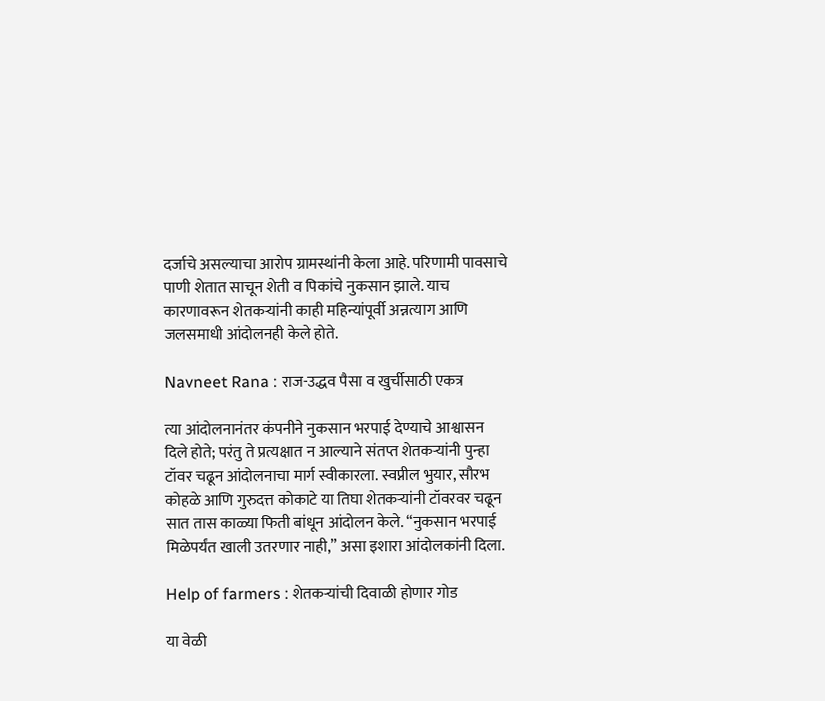दर्जाचे असल्याचा आरोप ग्रामस्थांनी केला आहे. परिणामी पावसाचे पाणी शेतात साचून शेती व पिकांचे नुकसान झाले. याच कारणावरून शेतकऱ्यांनी काही महिन्यांपूर्वी अन्नत्याग आणि जलसमाधी आंदोलनही केले होते.

Navneet Rana : राज-उद्धव पैसा व खुर्चीसाठी एकत्र

त्या आंदोलनानंतर कंपनीने नुकसान भरपाई देण्याचे आश्वासन दिले होते; परंतु ते प्रत्यक्षात न आल्याने संतप्त शेतकऱ्यांनी पुन्हा टॉवर चढून आंदोलनाचा मार्ग स्वीकारला. स्वप्नील भुयार, सौरभ कोहळे आणि गुरुदत्त कोकाटे या तिघा शेतकऱ्यांनी टॉवरवर चढून सात तास काळ्या फिती बांधून आंदोलन केले. “नुकसान भरपाई मिळेपर्यंत खाली उतरणार नाही,” असा इशारा आंदोलकांनी दिला.

Help of farmers : शेतकऱ्यांची दिवाळी होणार गोड

या वेळी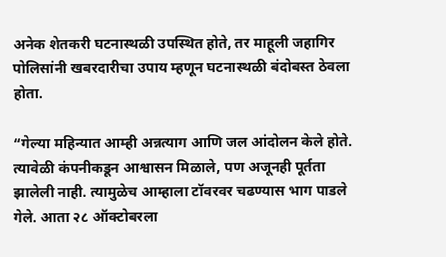अनेक शेतकरी घटनास्थळी उपस्थित होते, तर माहूली जहागिर पोलिसांनी खबरदारीचा उपाय म्हणून घटनास्थळी बंदोबस्त ठेवला होता.

“गेल्या महिन्यात आम्ही अन्नत्याग आणि जल आंदोलन केले होते. त्यावेळी कंपनीकडून आश्वासन मिळाले, पण अजूनही पूर्तता झालेली नाही. त्यामुळेच आम्हाला टॉवरवर चढण्यास भाग पाडले गेले. आता २८ ऑक्टोबरला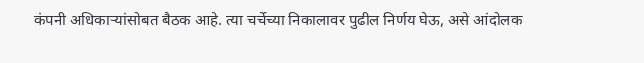कंपनी अधिकाऱ्यांसोबत बैठक आहे. त्या चर्चेच्या निकालावर पुढील निर्णय घेऊ, असे आंदोलक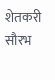शेतकरी सौरभ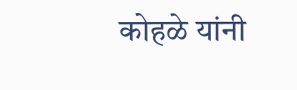कोहळे यांनी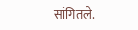सांगितले.